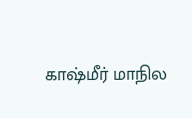காஷ்மீர் மாநில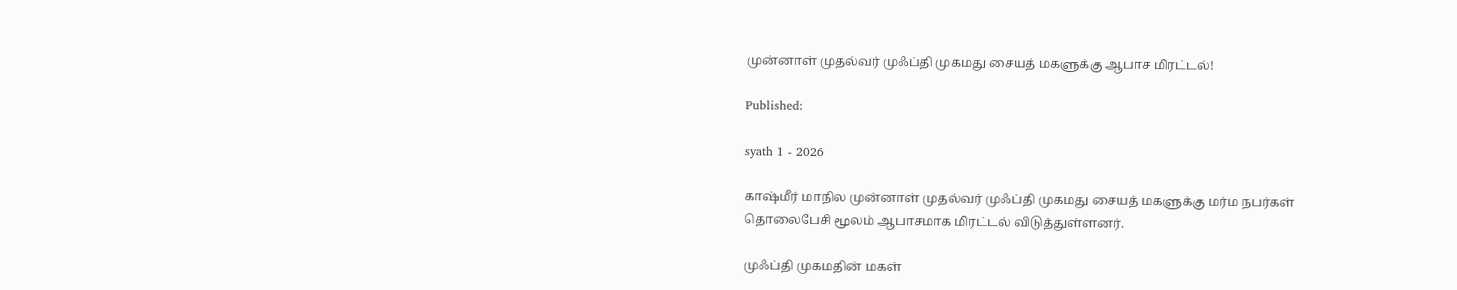முன்னாள் முதல்வர் முஃப்தி முகமது சையத் மகளுக்கு ஆபாச மிரட்டல்!

Published:

syath 1 - 2026

காஷ்மீர் மாநில முன்னாள் முதல்வர் முஃப்தி முகமது சையத் மகளுக்கு மர்ம நபர்கள் தொலைபேசி மூலம் ஆபாசமாக மிரட்டல் விடுத்துள்ளனர்.

முஃப்தி முகமதின் மகள்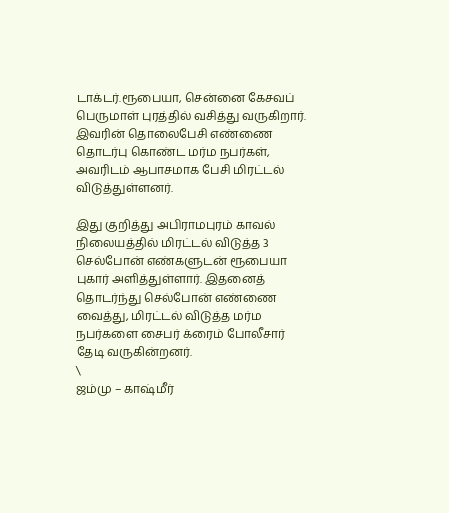டாக்டர்.ரூபையா, சென்னை கேசவப் பெருமாள் புரத்தில் வசித்து வருகிறார். இவரின் தொலைபேசி எண்ணை தொடர்பு கொண்ட மர்ம நபர்கள், அவரிடம் ஆபாசமாக பேசி மிரட்டல் விடுத்துள்ளனர்.

இது குறித்து அபிராமபுரம் காவல் நிலையத்தில் மிரட்டல் விடுத்த 3 செல்போன் எண்களுடன் ரூபையா புகார் அளித்துள்ளார். இதனைத் தொடர்ந்து செல்போன் எண்ணை வைத்து, மிரட்டல் விடுத்த மர்ம நபர்களை சைபர் க்ரைம் போலீசார் தேடி வருகின்றனர்.
\
ஜம்மு – காஷ்மீர்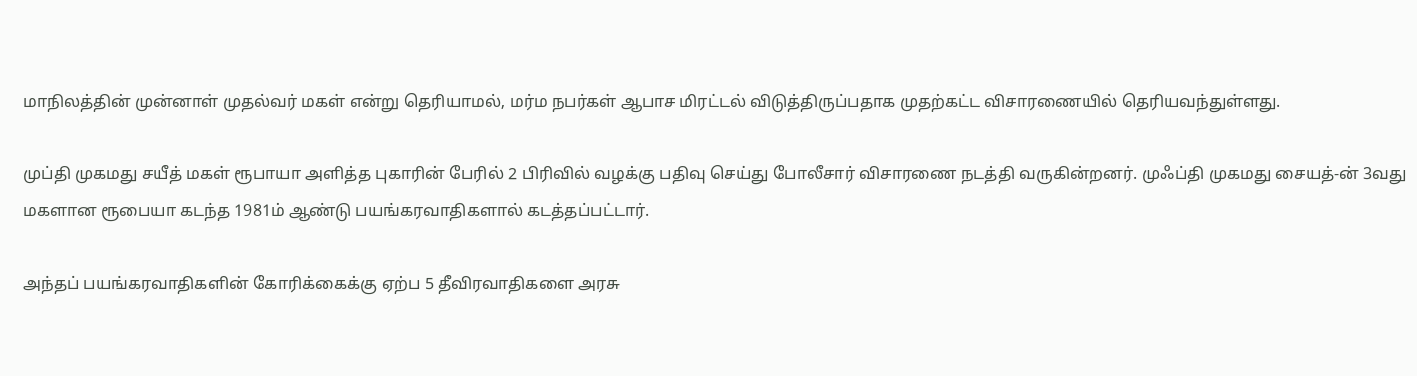மாநிலத்தின் முன்னாள் முதல்வர் மகள் என்று தெரியாமல், மர்ம நபர்கள் ஆபாச மிரட்டல் விடுத்திருப்பதாக முதற்கட்ட விசாரணையில் தெரியவந்துள்ளது.

முப்தி முகமது சயீத் மகள் ரூபாயா அளித்த புகாரின் பேரில் 2 பிரிவில் வழக்கு பதிவு செய்து போலீசார் விசாரணை நடத்தி வருகின்றனர். முஃப்தி முகமது சையத்-ன் 3வது மகளான ரூபையா கடந்த 1981ம் ஆண்டு பயங்கரவாதிகளால் கடத்தப்பட்டார்.

அந்தப் பயங்கரவாதிகளின் கோரிக்கைக்கு ஏற்ப 5 தீவிரவாதிகளை அரசு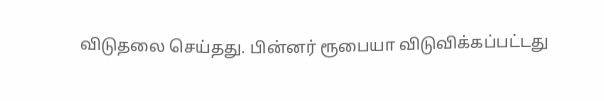விடுதலை செய்தது. பின்னர் ரூபையா விடுவிக்கப்பட்டது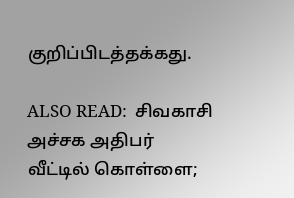குறிப்பிடத்தக்கது.

ALSO READ:  சிவகாசி அச்சக அதிபர் வீட்டில் கொள்ளை;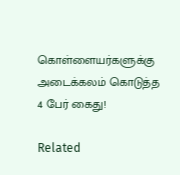கொள்ளையர்களுக்கு அடைக்கலம் கொடுத்த 4 பேர் கைது!

Related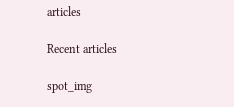articles

Recent articles

spot_img